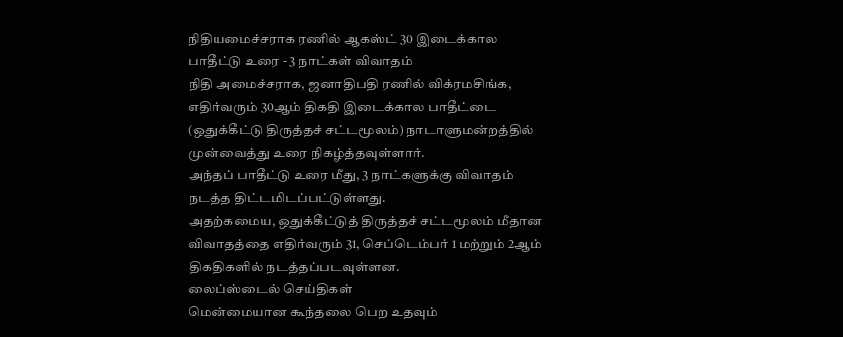நிதியமைச்சராக ரணில் ஆகஸ்ட் 30 இடைக்கால பாதீட்டு உரை - 3 நாட்கள் விவாதம்
நிதி அமைச்சராக, ஜனாதிபதி ரணில் விக்ரமசிங்க, எதிர்வரும் 30ஆம் திகதி இடைக்கால பாதீட்டை (ஒதுக்கீட்டு திருத்தச் சட்டமூலம்) நாடாளுமன்றத்தில் முன்வைத்து உரை நிகழ்த்தவுள்ளார்.
அந்தப் பாதீட்டு உரை மீது, 3 நாட்களுக்கு விவாதம் நடத்த திட்டமிடப்பட்டுள்ளது.
அதற்கமைய, ஒதுக்கீட்டுத் திருத்தச் சட்டமூலம் மீதான விவாதத்தை எதிர்வரும் 31, செப்டெம்பர் 1 மற்றும் 2ஆம் திகதிகளில் நடத்தப்படவுள்ளன.
லைப்ஸ்டைல் செய்திகள்
மென்மையான கூந்தலை பெற உதவும்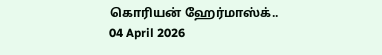கொரியன் ஹேர்மாஸ்க்..
04 April 2026